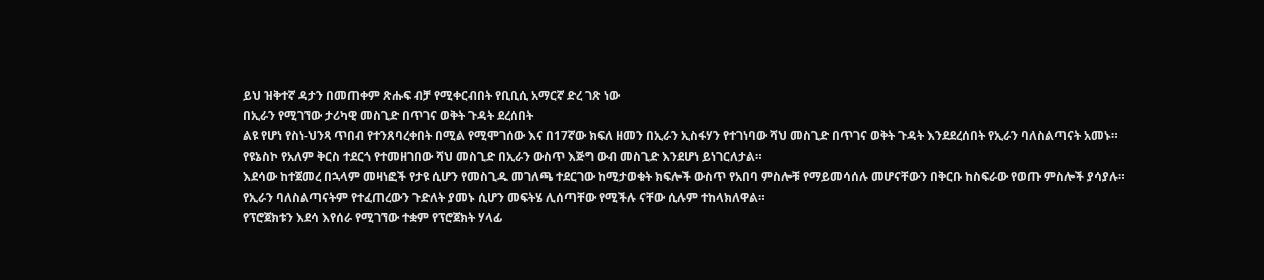ይህ ዝቅተኛ ዳታን በመጠቀም ጽሑፍ ብቻ የሚቀርብበት የቢቢሲ አማርኛ ድረ ገጽ ነው
በኢራን የሚገኘው ታሪካዊ መስጊድ በጥገና ወቅት ጉዳት ደረሰበት
ልዩ የሆነ የስነ-ህንጻ ጥበብ የተንጸባረቀበት በሚል የሚሞገሰው እና በ17ኛው ክፍለ ዘመን በኢራን ኢስፋሃን የተገነባው ሻህ መስጊድ በጥገና ወቅት ጉዳት እንደደረሰበት የኢራን ባለስልጣናት አመኑ።
የዩኔስኮ የአለም ቅርስ ተደርጎ የተመዘገበው ሻህ መስጊድ በኢራን ውስጥ እጅግ ውብ መስጊድ እንደሆነ ይነገርለታል።
እደሳው ከተጀመረ በኋላም መዛነፎች የታዩ ሲሆን የመስጊዱ መገለጫ ተደርገው ከሚታወቁት ክፍሎች ውስጥ የአበባ ምስሎቹ የማይመሳሰሉ መሆናቸውን በቅርቡ ከስፍራው የወጡ ምስሎች ያሳያሉ።
የኢራን ባለስልጣናትም የተፈጠረውን ጉድለት ያመኑ ሲሆን መፍትሄ ሊሰጣቸው የሚችሉ ናቸው ሲሉም ተከላክለዋል።
የፕሮጀክቱን እደሳ እየሰራ የሚገኘው ተቋም የፕሮጀክት ሃላፊ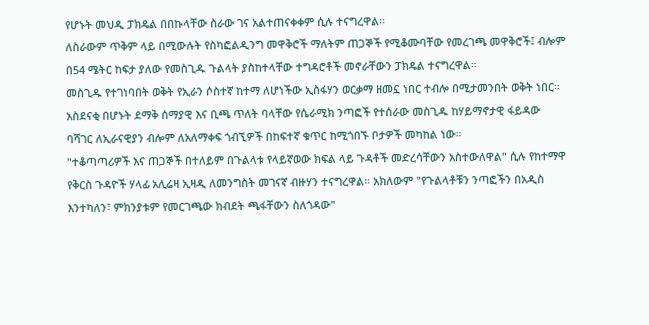የሆኑት መህዲ ፓክዴል በበኩላቸው ስራው ገና አልተጠናቀቀም ሲሉ ተናግረዋል።
ለስራውም ጥቅም ላይ በሚውሉት የስካፎልዲንግ መዋቅሮች ማለትም ጠጋኞች የሚቆሙባቸው የመረገጫ መዋቅሮች፤ ብሎም በ54 ሜትር ከፍታ ያለው የመስጊዱ ጉልላት ያስከተላቸው ተግዳሮቶች መኖራቸውን ፓክዴል ተናግረዋል።
መስጊዱ የተገነባበት ወቅት የኢራን ሶስተኛ ከተማ ለሆነችው ኢስፋሃን ወርቃማ ዘመኗ ነበር ተብሎ በሚታመንበት ወቅት ነበር።
አስደናቂ በሆኑት ደማቅ ሰማያዊ እና ቢጫ ጥለት ባላቸው የሴራሚክ ንጣፎች የተሰራው መስጊዱ ከሃይማኖታዊ ፋይዳው ባሻገር ለኢራናዊያን ብሎም ለአለማቀፍ ጎብኚዎች በከፍተኛ ቁጥር ከሚጎበኙ ቦታዎች መካከል ነው።
"ተቆጣጣሪዎች እና ጠጋኞች በተለይም በጉልላቱ የላይኛወው ክፍል ላይ ጉዳቶች መድረሳቸውን አስተውለዋል" ሲሉ የከተማዋ የቅርስ ጉዳዮች ሃላፊ አሊሬዛ ኢዛዲ ለመንግስት መገናኛ ብዙሃን ተናግረዋል። አክለውም "የጉልላቶቹን ንጣፎችን በአዲስ እንተካለን፣ ምክንያቱም የመርገጫው ክብደት ጫፋቸውን ስለጎዳው"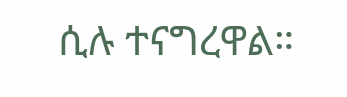ሲሉ ተናግረዋል።